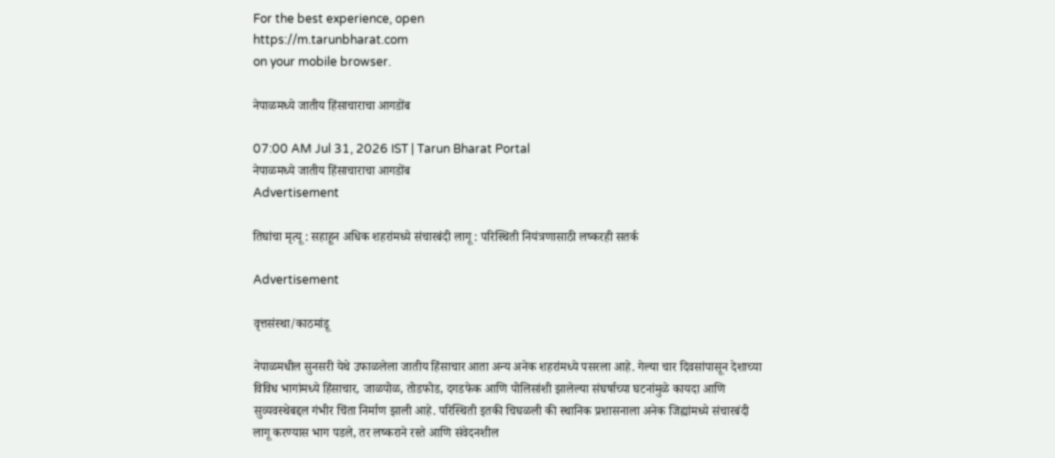For the best experience, open
https://m.tarunbharat.com
on your mobile browser.

नेपाळमध्ये जातीय हिंसाचाराचा आगडोंब

07:00 AM Jul 31, 2026 IST | Tarun Bharat Portal
नेपाळमध्ये जातीय हिंसाचाराचा आगडोंब
Advertisement

तिघांचा मृत्यू : सहाहून अधिक शहरांमध्ये संचारबंदी लागू : परिस्थिती नियंत्रणासाठी लष्करही सतर्क

Advertisement

वृत्तसंस्था/काठमांडू

नेपाळमधील सुनसरी येथे उफाळलेला जातीय हिंसाचार आता अन्य अनेक शहरांमध्ये पसरला आहे. गेल्या चार दिवसांपासून देशाच्या विविध भागांमध्ये हिंसाचार, जाळपोळ, तोडफोड, दगडफेक आणि पोलिसांशी झालेल्या संघर्षाच्या घटनांमुळे कायदा आणि सुव्यवस्थेबद्दल गंभीर चिंता निर्माण झाली आहे. परिस्थिती इतकी चिघळली की स्थानिक प्रशासनाला अनेक जिह्यांमध्ये संचारबंदी लागू करण्यास भाग पडले, तर लष्कराने रस्ते आणि संवेदनशील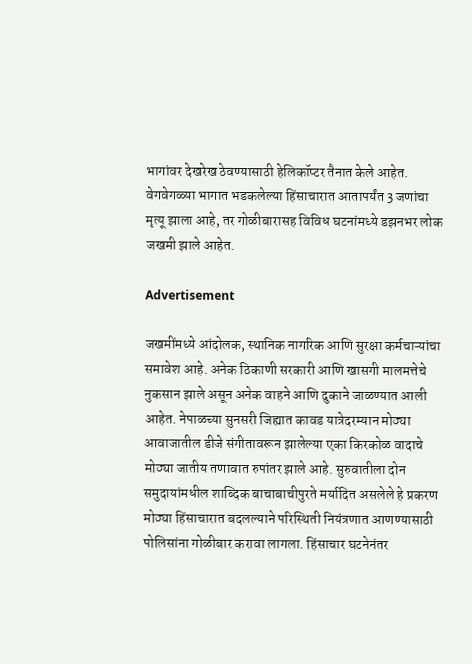भागांवर देखरेख ठेवण्यासाठी हेलिकॉप्टर तैनात केले आहेत. वेगवेगळ्या भागात भडकलेल्या हिंसाचारात आतापर्यंत 3 जणांचा मृत्यू झाला आहे, तर गोळीबारासह विविध घटनांमध्ये डझनभर लोक जखमी झाले आहेत.

Advertisement

जखमींमध्ये आंदोलक, स्थानिक नागरिक आणि सुरक्षा कर्मचाऱ्यांचा समावेश आहे. अनेक ठिकाणी सरकारी आणि खासगी मालमत्तेचे नुकसान झाले असून अनेक वाहने आणि दुकाने जाळण्यात आली आहेत. नेपाळच्या सुनसरी जिह्यात कावड यात्रेदरम्यान मोठ्या आवाजातील डीजे संगीतावरून झालेल्या एका किरकोळ वादाचे मोठ्या जातीय तणावात रुपांतर झाले आहे. सुरुवातीला दोन समुदायांमधील शाब्दिक बाचाबाचीपुरते मर्यादित असलेले हे प्रकरण मोठ्या हिंसाचारात बदलल्याने परिस्थिती नियंत्रणात आणण्यासाठी पोलिसांना गोळीबार करावा लागला. हिंसाचार घटनेनंतर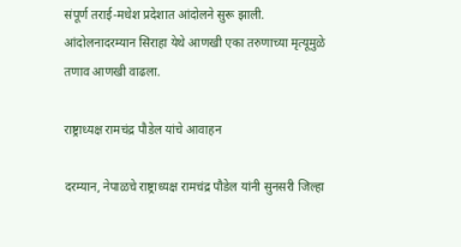संपूर्ण तराई-मधेश प्रदेशात आंदोलने सुरू झाली. आंदोलनादरम्यान सिराहा येथे आणखी एका तरुणाच्या मृत्यूमुळे तणाव आणखी वाढला.

राष्ट्राध्यक्ष रामचंद्र पौडेल यांचे आवाहन

दरम्यान, नेपाळचे राष्ट्राध्यक्ष रामचंद्र पौडेल यांनी सुनसरी जिल्हा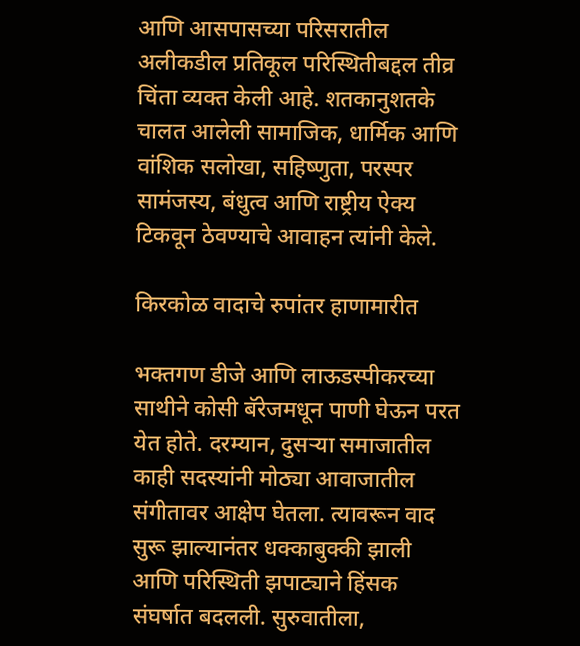आणि आसपासच्या परिसरातील अलीकडील प्रतिकूल परिस्थितीबद्दल तीव्र चिंता व्यक्त केली आहे. शतकानुशतके चालत आलेली सामाजिक, धार्मिक आणि वांशिक सलोखा, सहिष्णुता, परस्पर सामंजस्य, बंधुत्व आणि राष्ट्रीय ऐक्य टिकवून ठेवण्याचे आवाहन त्यांनी केले.

किरकोळ वादाचे रुपांतर हाणामारीत

भक्तगण डीजे आणि लाऊडस्पीकरच्या साथीने कोसी बॅरेजमधून पाणी घेऊन परत येत होते. दरम्यान, दुसऱ्या समाजातील काही सदस्यांनी मोठ्या आवाजातील संगीतावर आक्षेप घेतला. त्यावरून वाद सुरू झाल्यानंतर धक्काबुक्की झाली आणि परिस्थिती झपाट्याने हिंसक संघर्षात बदलली. सुरुवातीला,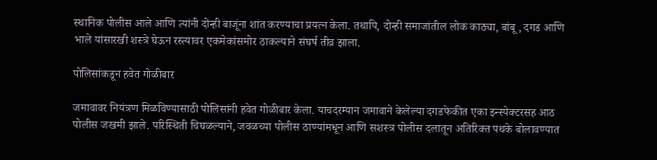स्थानिक पोलीस आले आणि त्यांनी दोन्ही बाजूंना शांत करण्याचा प्रयत्न केला. तथापि, दोन्ही समाजांतील लोक काठ्या, बांबू, दगड आणि भाले यांसारखी शस्त्रे घेऊन रस्त्यावर एकमेकांसमोर ठाकल्याने संघर्ष तीव्र झाला.

पोलिसांकडून हवेत गोळीबार

जमावावर नियंत्रण मिळविण्यासाठी पोलिसांनी हवेत गोळीबार केला. याचदरम्यान जमावाने केलेल्या दगडफेकीत एका इन्स्पेक्टरसह आठ पोलीस जखमी झाले. परिस्थिती चिघळल्याने, जवळच्या पोलीस ठाण्यांमधून आणि सशस्त्र पोलीस दलातून अतिरिक्त पथके बोलावण्यात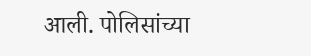आली. पोलिसांच्या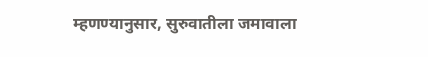म्हणण्यानुसार, सुरुवातीला जमावाला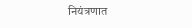नियंत्रणात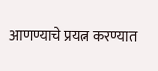आणण्याचे प्रयत्न करण्यात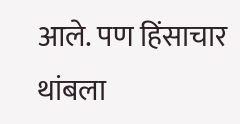आले. पण हिंसाचार थांबला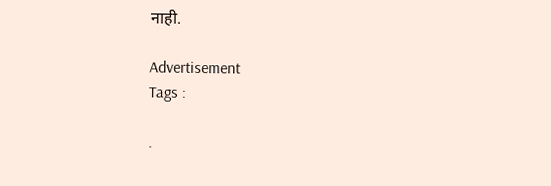नाही.

Advertisement
Tags :

.